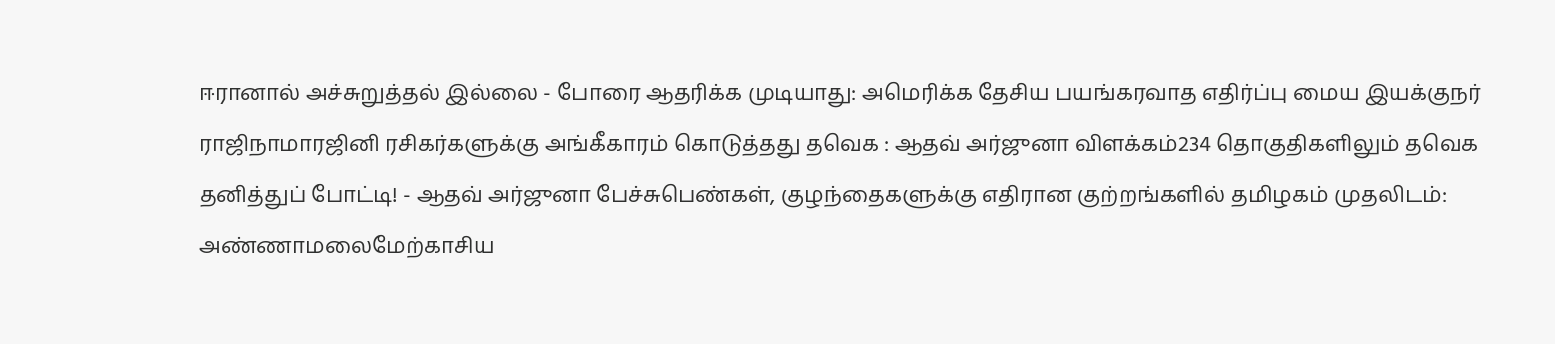ஈரானால் அச்சுறுத்தல் இல்லை - போரை ஆதரிக்க முடியாது: அமெரிக்க தேசிய பயங்கரவாத எதிர்ப்பு மைய இயக்குநர் ராஜிநாமாரஜினி ரசிகர்களுக்கு அங்கீகாரம் கொடுத்தது தவெக : ஆதவ் அர்ஜுனா விளக்கம்234 தொகுதிகளிலும் தவெக தனித்துப் போட்டி! - ஆதவ் அர்ஜுனா பேச்சுபெண்கள், குழந்தைகளுக்கு எதிரான குற்றங்களில் தமிழகம் முதலிடம்: அண்ணாமலைமேற்காசிய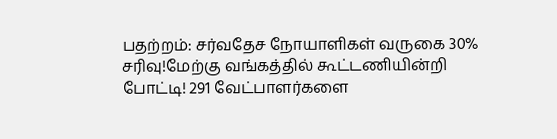பதற்றம்: சர்வதேச நோயாளிகள் வருகை 30% சரிவு!மேற்கு வங்கத்தில் கூட்டணியின்றி போட்டி! 291 வேட்பாளர்களை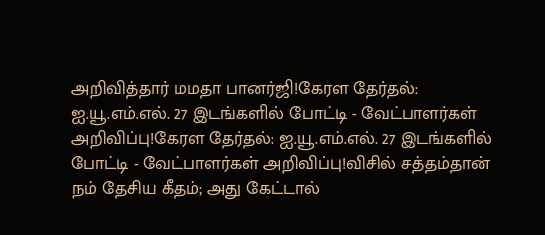அறிவித்தார் மமதா பானர்ஜி!கேரள தேர்தல்: ஐ.யூ.எம்.எல். 27 இடங்களில் போட்டி - வேட்பாளர்கள் அறிவிப்பு!கேரள தேர்தல்: ஐ.யூ.எம்.எல். 27 இடங்களில் போட்டி - வேட்பாளர்கள் அறிவிப்பு!விசில் சத்தம்தான் நம் தேசிய கீதம்; அது கேட்டால்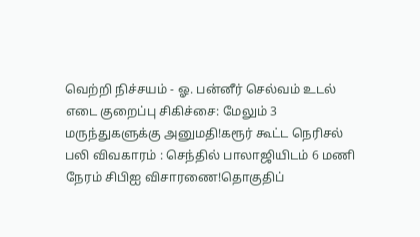வெற்றி நிச்சயம் - ஓ. பன்னீர் செல்வம் உடல் எடை குறைப்பு சிகிச்சை: மேலும் 3 மருந்துகளுக்கு அனுமதி!கரூர் கூட்ட நெரிசல் பலி விவகாரம் : செந்தில் பாலாஜியிடம் 6 மணி நேரம் சிபிஐ விசாரணை!தொகுதிப்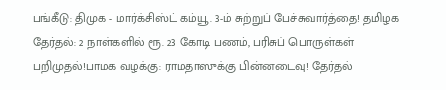பங்கீடு: திமுக - மார்க்சிஸ்ட் கம்யூ. 3-ம் சுற்றுப் பேச்சுவார்த்தை! தமிழக தேர்தல்: 2 நாள்களில் ரூ. 23 கோடி பணம், பரிசுப் பொருள்கள் பறிமுதல்!பாமக வழக்கு: ராமதாஸுக்கு பின்னடைவு! தேர்தல்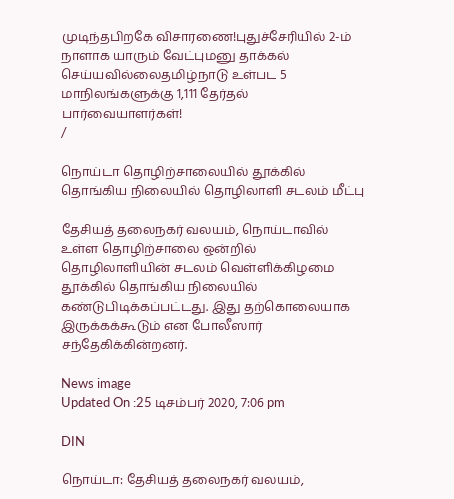முடிந்தபிறகே விசாரணை!புதுச்சேரியில் 2-ம் நாளாக யாரும் வேட்புமனு தாக்கல் செய்யவில்லைதமிழ்நாடு உள்பட 5 மாநிலங்களுக்கு 1,111 தேர்தல் பார்வையாளர்கள்!
/

நொய்டா தொழிற்சாலையில் தூக்கில் தொங்கிய நிலையில் தொழிலாளி சடலம் மீட்பு

தேசியத் தலைநகர் வலயம், நொய்டாவில் உள்ள தொழிற்சாலை ஒன்றில் தொழிலாளியின் சடலம் வெள்ளிக்கிழமை தூக்கில் தொங்கிய நிலையில் கண்டுபிடிக்கப்பட்டது. இது தற்கொலையாக இருக்கக்கூடும் என போலீஸார் சந்தேகிக்கின்றனர்.

News image
Updated On :25 டிசம்பர் 2020, 7:06 pm

DIN

நொய்டா: தேசியத் தலைநகர் வலயம்,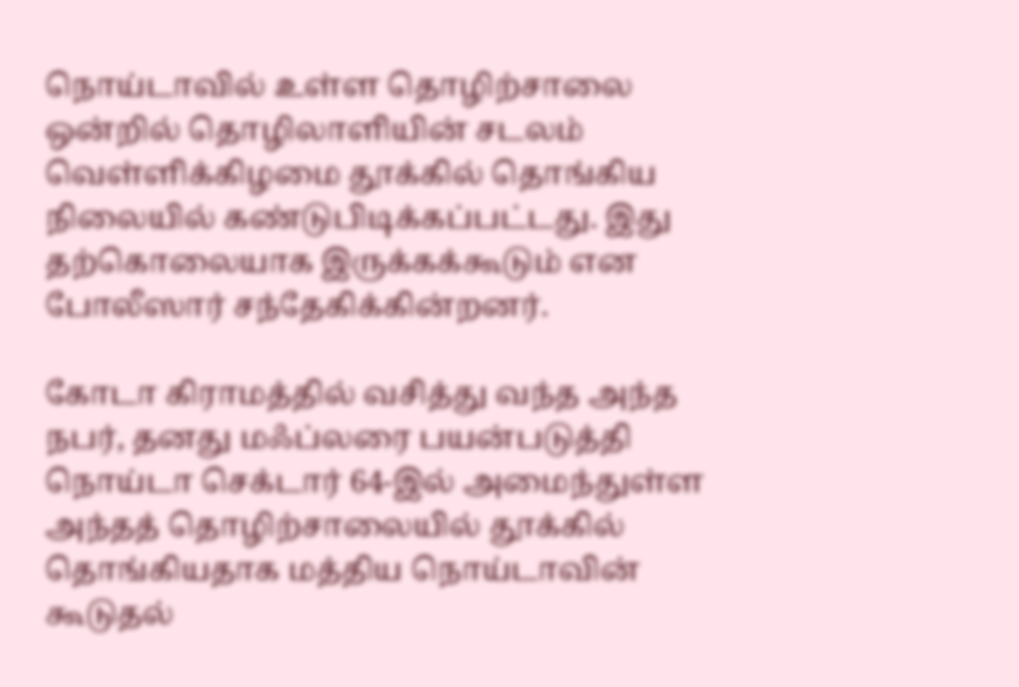நொய்டாவில் உள்ள தொழிற்சாலை ஒன்றில் தொழிலாளியின் சடலம் வெள்ளிக்கிழமை தூக்கில் தொங்கிய நிலையில் கண்டுபிடிக்கப்பட்டது. இது தற்கொலையாக இருக்கக்கூடும் என போலீஸார் சந்தேகிக்கின்றனர்.

கோடா கிராமத்தில் வசித்து வந்த அந்த நபர், தனது மஃப்லரை பயன்படுத்தி நொய்டா செக்டார் 64-இல் அமைந்துள்ள அந்தத் தொழிற்சாலையில் தூக்கில் தொங்கியதாக மத்திய நொய்டாவின் கூடுதல்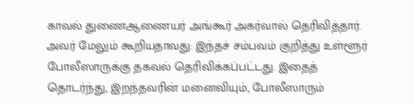காவல் துணைஆணையர் அங்கூர் அகர்வால் தெரிவித்தார். அவர் மேலும் கூறியதாவது: இந்தச் சம்பவம் குறித்து உள்ளூர் போலீஸாருக்கு தகவல் தெரிவிக்கப்பட்டது. இதைத் தொடர்ந்து, இறந்தவரின் மனைவியும், போலீஸாரும்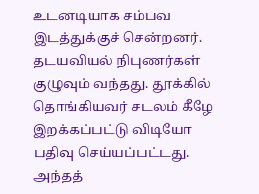உடனடியாக சம்பவ இடத்துக்குச் சென்றனர். தடயவியல் நிபுணர்கள் குழுவும் வந்தது. தூக்கில் தொங்கியவர் சடலம் கீழே இறக்கப்பட்டு விடியோ பதிவு செய்யப்பட்டது. அந்தத்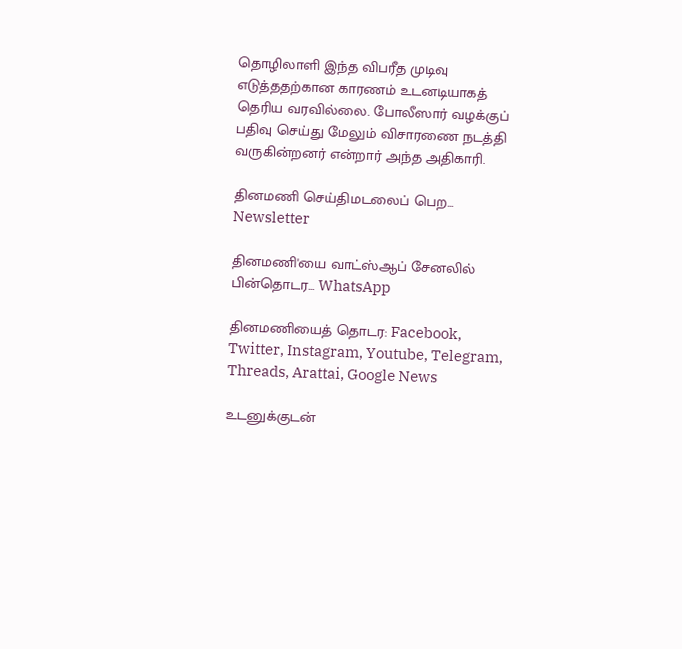தொழிலாளி இந்த விபரீத முடிவு எடுத்ததற்கான காரணம் உடனடியாகத் தெரிய வரவில்லை. போலீஸார் வழக்குப் பதிவு செய்து மேலும் விசாரணை நடத்தி வருகின்றனர் என்றார் அந்த அதிகாரி.

தினமணி செய்திமடலைப் பெற... Newsletter

தினமணி'யை வாட்ஸ்ஆப் சேனலில் பின்தொடர... WhatsApp

தினமணியைத் தொடர: Facebook, Twitter, Instagram, Youtube, Telegram, Threads, Arattai, Google News

உடனுக்குடன்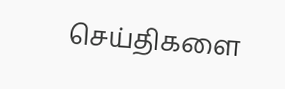செய்திகளை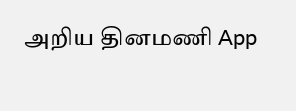அறிய தினமணி App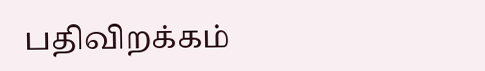பதிவிறக்கம்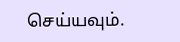செய்யவும்.